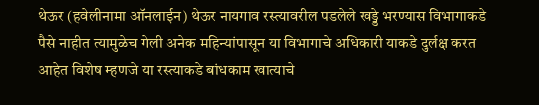थेऊर (हवेलीनामा ऑनलाईन) थेऊर नायगाव रस्त्यावरील पडलेले खड्डे भरण्यास विभागाकडे पैसे नाहीत त्यामुळेच गेली अनेक महिन्यांपासून या विभागाचे अधिकारी याकडे दुर्लक्ष करत आहेत विशेष म्हणजे या रस्त्याकडे बांधकाम खात्याचे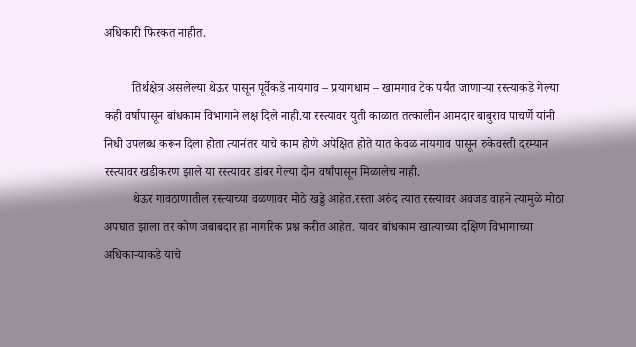अधिकारी फिरकत नाहीत.

         तिर्थक्षेत्र असलेल्या थेऊर पासून पूर्वेकडे नायगाव – प्रयागधाम – खामगाव टेक पर्यंत जाणार्‍या रस्त्याकडे गेल्या कही वर्षापासून बांधकाम विभागाने लक्ष दिले नाही.या रस्त्यावर युती काळात तत्कालीन आमदार बाबुराव पाचर्णे यांनी निधी उपलब्ध करून दिला होता त्यानंतर याचे काम होणे अपेक्षित होते यात केवळ नायगाव पासून रुकेवस्ती दरम्यान रस्त्यावर खडीकरण झाले या रस्त्यावर डांबर गेल्या दोन वर्षांपासून मिळालेच नाही.
         थेऊर गावठाणातील रस्त्याच्या वळणावर मोठे खड्डे आहेत.रस्ता अरुंद त्यात रस्त्यावर अवजड वाहने त्यामुळे मोठा अपघात झाला तर कोण जबाबदार हा नागरिक प्रश्न करीत आहेत. यावर बांधकाम खात्याच्या दक्षिण विभागाच्या अधिकाऱ्याकडे याचे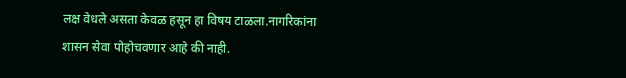लक्ष वेधले असता केवळ हसून हा विषय टाळला.नागरिकांना  शासन सेवा पोहोचवणार आहे की नाही.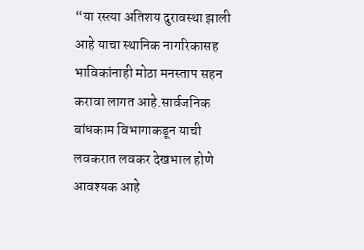“या रस्त्या अतिशय दुरावस्था झाली आहे याचा स्थानिक नागरिकासह भाविकांनाही मोठा मनस्ताप सहन करावा लागत आहे.सार्वजनिक बांधकाम विभागाकडून याची लवकरात लवकर देखभाल होणे आवश्यक आहे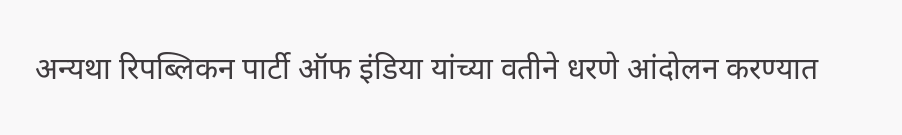अन्यथा रिपब्लिकन पार्टी ऑफ इंडिया यांच्या वतीने धरणे आंदोलन करण्यात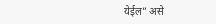येईल” असे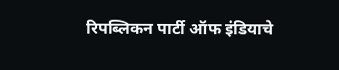रिपब्लिकन पार्टी ऑफ इंडियाचे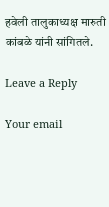हवेली तालुकाध्‍यक्ष मारुती कांबळे यांनी सांगितले.

Leave a Reply

Your email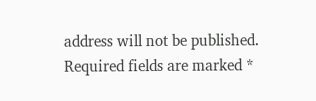address will not be published. Required fields are marked *